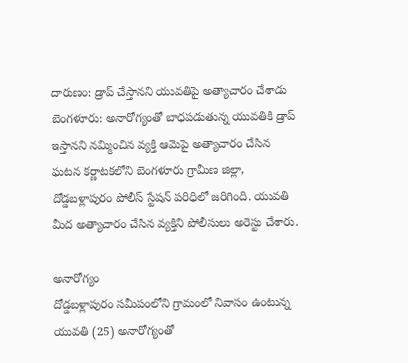దారుణం: డ్రాప్ చేస్తానని యువతిపై అత్యాచారం చేశాడు
బెంగళూరు: అనారోగ్యంతో బాధపడుతున్న యువతికి డ్రాప్ ఇస్తానని నమ్మించిన వ్యక్తి ఆమెపై అత్యాచారం చేసిన ఘటన కర్ణాటకలోని బెంగళూరు గ్రామీణ జిల్లా, దోడ్డబళ్లాపురం పోలీస్ స్టేషన్ పరిధిలో జరిగింది. యువతి మీద అత్యాచారం చేసిన వ్యక్తిని పోలీసులు అరెస్టు చేశారు.

అనారోగ్యం
దోడ్డబళ్లాపురం సమీపంలోని గ్రామంలో నివాసం ఉంటున్న యువతి (25) అనారోగ్యంతో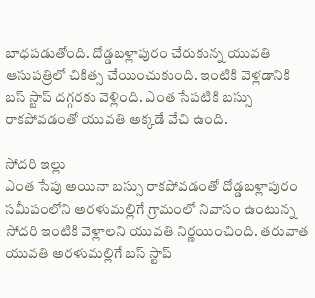బాధపడుతోంది. దోడ్డబళ్లాపురం చేరుకున్న యువతి ఆసుపత్రిలో చికిత్స చేయించుకుంది. ఇంటికి వెళ్లడానికి బస్ స్టాప్ దగ్గరకు వెళ్లింది. ఎంత సేపటికి బస్సు రాకపోవడంతో యువతి అక్కడే వేచి ఉంది.

సోదరి ఇల్లు
ఎంత సేపు అయినా బస్సు రాకపోవడంతో దోడ్డబళ్లాపురం సమీపంలోని అరళుమల్లిగే గ్రామంలో నివాసం ఉంటున్న సోదరి ఇంటికి వెళ్లాలని యువతి నిర్ణయించింది. తరువాత యువతి అరళుమల్లిగే బస్ స్టాప్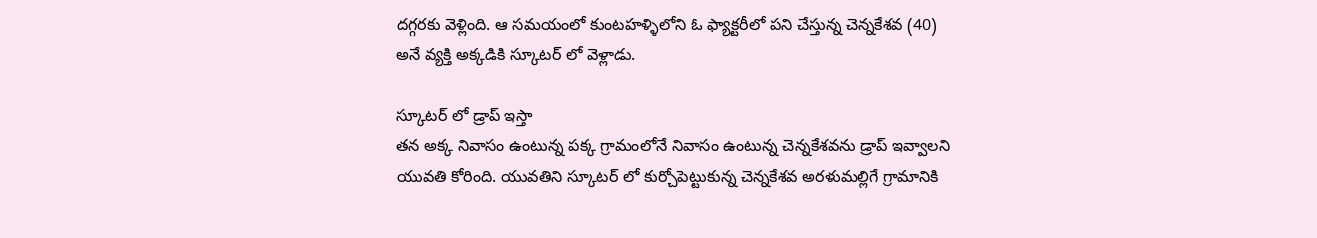దగ్గరకు వెళ్లింది. ఆ సమయంలో కుంటహళ్ళిలోని ఓ ఫ్యాక్టరీలో పని చేస్తున్న చెన్నకేశవ (40) అనే వ్యక్తి అక్కడికి స్కూటర్ లో వెళ్లాడు.

స్కూటర్ లో డ్రాప్ ఇస్తా
తన అక్క నివాసం ఉంటున్న పక్క గ్రామంలోనే నివాసం ఉంటున్న చెన్నకేశవను డ్రాప్ ఇవ్వాలని యువతి కోరింది. యువతిని స్కూటర్ లో కుర్చోపెట్టుకున్న చెన్నకేశవ అరళుమల్లిగే గ్రామానికి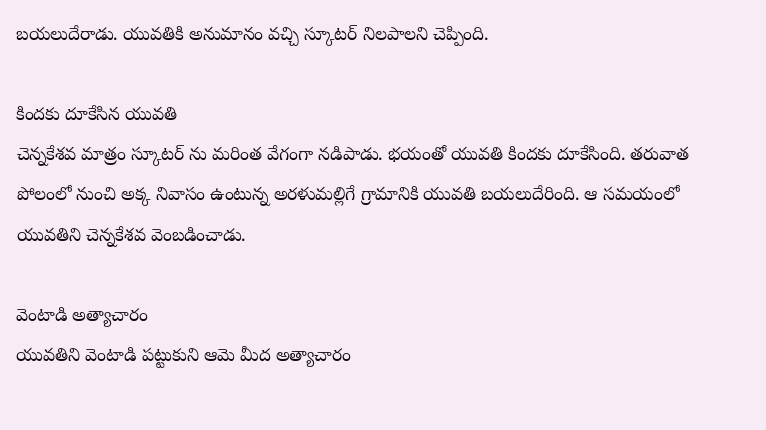బయలుదేరాడు. యువతికి అనుమానం వచ్చి స్కూటర్ నిలపాలని చెప్పింది.

కిందకు దూకేసిన యువతి
చెన్నకేశవ మాత్రం స్కూటర్ ను మరింత వేగంగా నడిపాడు. భయంతో యువతి కిందకు దూకేసింది. తరువాత పోలంలో నుంచి అక్క నివాసం ఉంటున్న అరళుమల్లిగే గ్రామానికి యువతి బయలుదేరింది. ఆ సమయంలో యువతిని చెన్నకేశవ వెంబడించాడు.

వెంటాడి అత్యాచారం
యువతిని వెంటాడి పట్టుకుని ఆమె మీద అత్యాచారం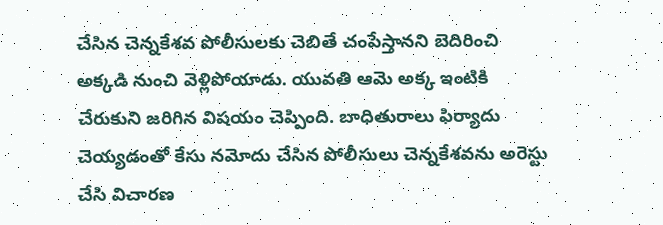చేసిన చెన్నకేశవ పోలీసులకు చెబితే చంపేస్తానని బెదిరించి అక్కడి నుంచి వెళ్లిపోయాడు. యువతి ఆమె అక్క ఇంటికి చేరుకుని జరిగిన విషయం చెప్పింది. బాధితురాలు ఫిర్యాదు చెయ్యడంతో కేసు నమోదు చేసిన పోలీసులు చెన్నకేశవను అరెస్టు చేసి విచారణ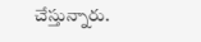చేస్తున్నారు.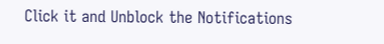Click it and Unblock the Notifications